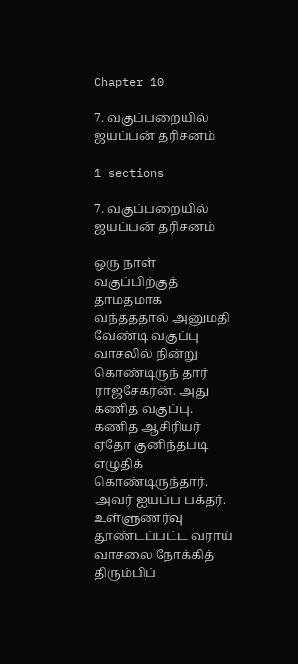Chapter 10

7. வகுப்பறையில் ஜயப்பன் தரிசனம்

1 sections

7. வகுப்பறையில் ஜயப்பன் தரிசனம்

ஒரு நாள் வகுப்பிற்குத் தாமதமாக வந்தததால் அனுமதி வேண்டி வகுப்பு வாசலில் நின்று கொண்டிருந் தார் ராஜசேகரன். அது கணித வகுப்பு. கணித ஆசிரியர் ஏதோ குனிந்தபடி எழுதிக் கொண்டிருந்தார். அவர் ஐயப்ப பக்தர். உள்ளுணர்வு தூண்டப்பட்ட வராய் வாசலை நோக்கித் திரும்பிப்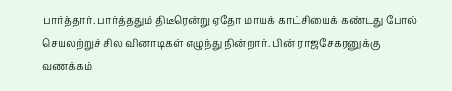பார்த்தார். பார்த்ததும் திடீரென்று ஏதோ மாயக் காட்சியைக் கண்டது போல் செயலற்றுச் சில வினாடிகள் எழுந்து நின்றார். பின் ராஜசேகரனுக்கு வணக்கம்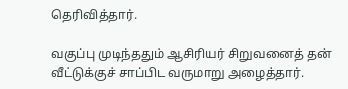தெரிவித்தார்.

வகுப்பு முடிந்ததும் ஆசிரியர் சிறுவனைத் தன் வீட்டுக்குச் சாப்பிட வருமாறு அழைத்தார்.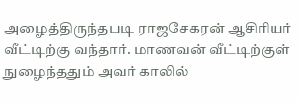அழைத்திருந்தபடி ராஜசேகரன் ஆசிரியர் வீட்டிற்கு வந்தார். மாணவன் வீட்டிற்குள் நுழைந்ததும் அவர் காலில்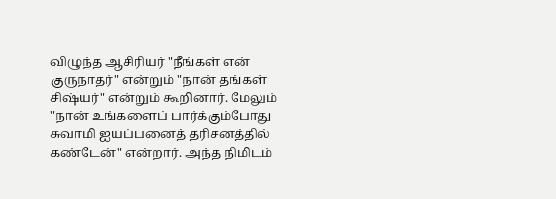விழுந்த ஆசிரியர் "நீங்கள் என் குருநாதர்" என்றும் "நான் தங்கள் சிஷ்யர்" என்றும் கூறினார். மேலும் "நான் உங்களைப் பார்க்கும்போது சுவாமி ஐயப்பனைத் தரிசனத்தில் கண்டேன்" என்றார். அந்த நிமிடம்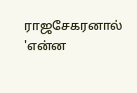ராஜசேகரனால் 'என்ன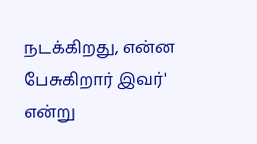நடக்கிறது, என்ன பேசுகிறார் இவர்' என்று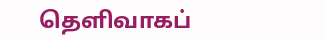தெளிவாகப்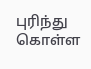புரிந்து கொள்ள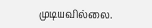முடியவில்லை.